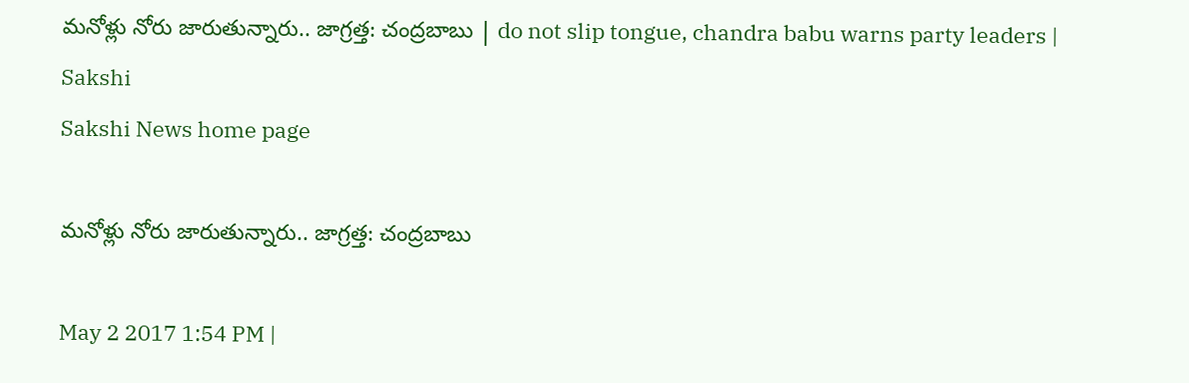మనోళ్లు నోరు జారుతున్నారు.. జాగ్రత్త: చంద్రబాబు | do not slip tongue, chandra babu warns party leaders | Sakshi
Sakshi News home page

మనోళ్లు నోరు జారుతున్నారు.. జాగ్రత్త: చంద్రబాబు

May 2 2017 1:54 PM |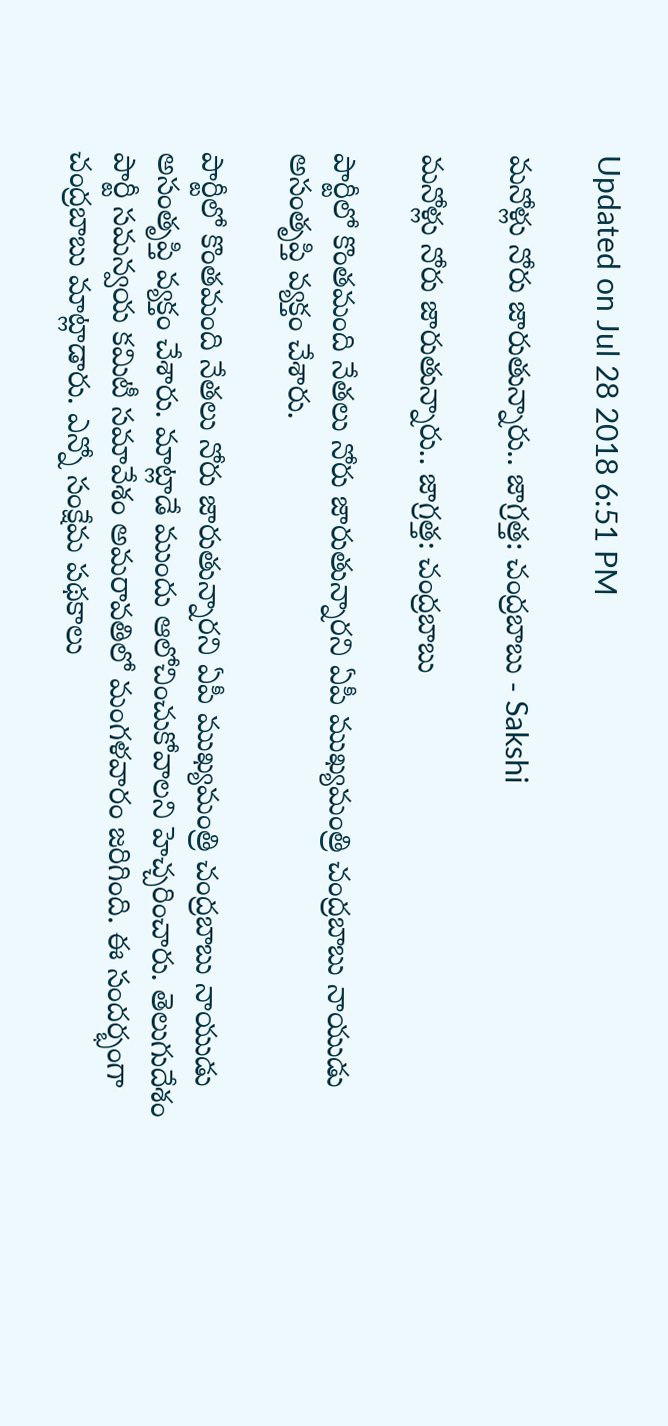Updated on Jul 28 2018 6:51 PM

మనోళ్లు నోరు జారుతున్నారు.. జాగ్రత్త: చంద్రబాబు - Sakshi

మనోళ్లు నోరు జారుతున్నారు.. జాగ్రత్త: చంద్రబాబు

పార్టీలో కొంతమంది నేతలు నోరు జారుతున్నారని ఏపీ ముఖ్యమంత్రి చంద్రబాబు నాయుడు అసంతృప్తి వ్యక్తం చేశారు.

పార్టీలో కొంతమంది నేతలు నోరు జారుతున్నారని ఏపీ ముఖ్యమంత్రి చంద్రబాబు నాయుడు అసంతృప్తి వ్యక్తం చేశారు. మాట్లాడే ముందు ఆలోచించుకోవాలని హెచ్చరించారు. తెలుగుదేశం పార్టీ సమన్వయ కమిటీ సమావేశం అమరావతిలో మంగళవారం జరిగింది. ఈ సందర్భంగా చంద్రబాబు మాట్లాడారు. ఎన్నో సంక్షేమ పథకాలు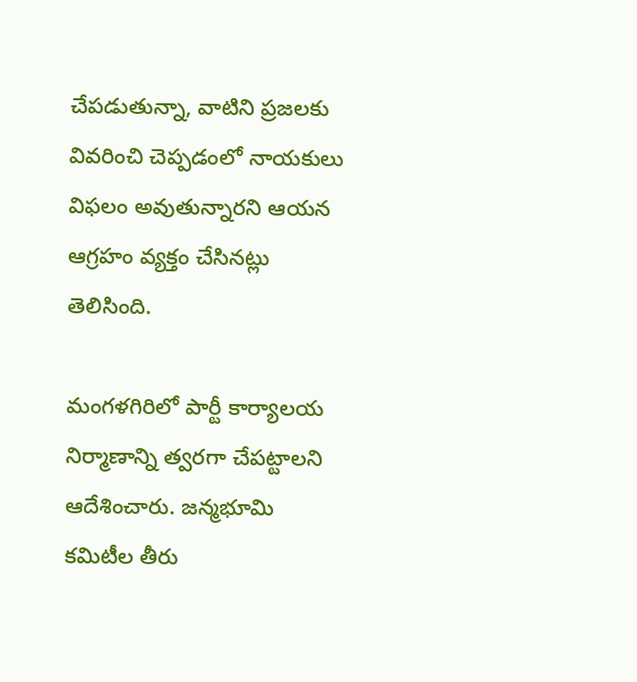చేపడుతున్నా, వాటిని ప్రజలకు వివరించి చెప్పడంలో నాయకులు విఫలం అవుతున్నారని ఆయన ఆగ్రహం వ్యక్తం చేసినట్లు తెలిసింది.

మంగళగిరిలో పార్టీ కార్యాలయ నిర్మాణాన్ని త్వరగా చేపట్టాలని ఆదేశించారు. జన్మభూమి కమిటీల తీరు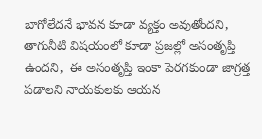బాగోలేదనే భావన కూడా వ్యక్తం అవుతోందని, తాగునీటి విషయంలో కూడా ప్రజల్లో అసంతృప్తి ఉందని,  ఈ అసంతృప్తి ఇంకా పెరగకుండా జాగ్రత్త పడాలని నాయకులకు ఆయన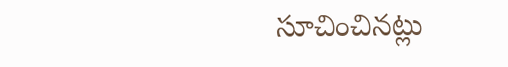సూచించినట్లు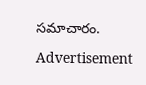సమాచారం.

Advertisement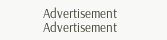Advertisement
Advertisement